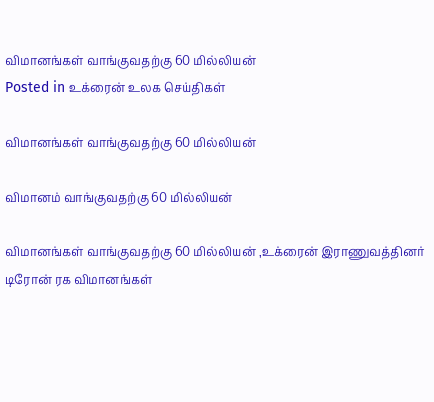விமானங்கள் வாங்குவதற்கு 60 மில்லியன்
Posted in உக்ரைன் உலக செய்திகள்

விமானங்கள் வாங்குவதற்கு 60 மில்லியன்

விமானம் வாங்குவதற்கு 60 மில்லியன்

விமானங்கள் வாங்குவதற்கு 60 மில்லியன் ,உக்ரைன் இராணுவத்தினர் டிரோன் ரக விமானங்கள்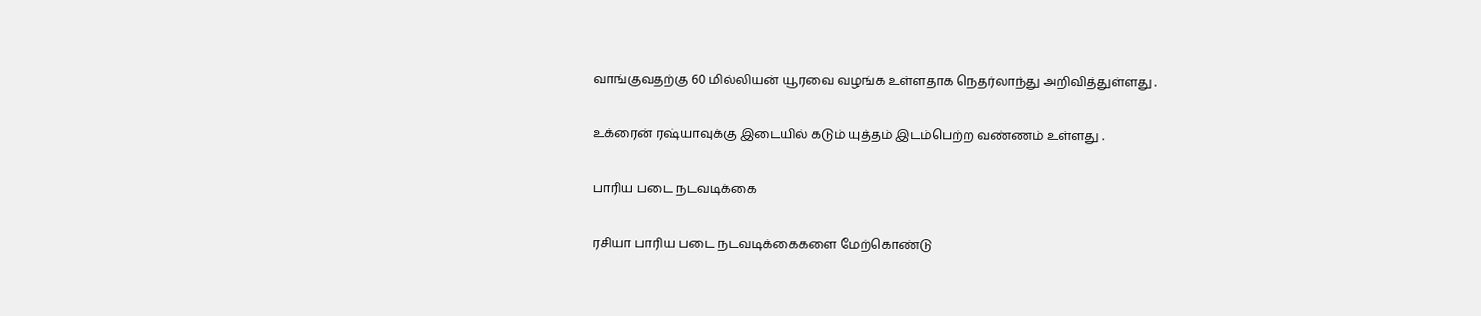வாங்குவதற்கு 60 மில்லியன் யூரவை வழங்க உள்ளதாக நெதர்லாந்து அறிவித்துள்ளது .

உக்ரைன் ரஷ்யாவுக்கு இடையில் கடும் யுத்தம் இடம்பெற்ற வண்ணம் உள்ளது .

பாரிய படை நடவடிக்கை

ரசியா பாரிய படை நடவடிக்கைகளை மேற்கொண்டு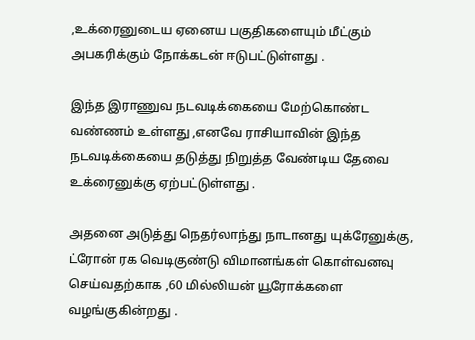,உக்ரைனுடைய ஏனைய பகுதிகளையும் மீட்கும் அபகரிக்கும் நோக்கடன் ஈடுபட்டுள்ளது .

இந்த இராணுவ நடவடிக்கையை மேற்கொண்ட வண்ணம் உள்ளது ,எனவே ராசியாவின் இந்த நடவடிக்கையை தடுத்து நிறுத்த வேண்டிய தேவை உக்ரைனுக்கு ஏற்பட்டுள்ளது .

அதனை அடுத்து நெதர்லாந்து நாடானது யுக்ரேனுக்கு, ட்ரோன் ரக வெடிகுண்டு விமானங்கள் கொள்வனவு செய்வதற்காக ,60 மில்லியன் யூரோக்களை வழங்குகின்றது .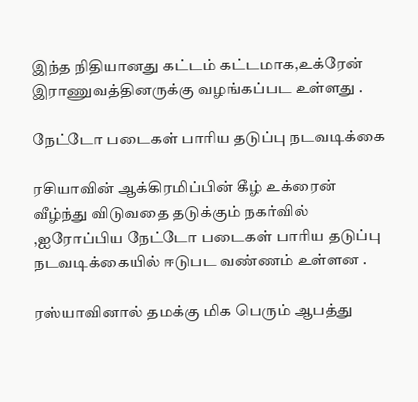இந்த நிதியானது கட்டம் கட்டமாக,உக்ரேன் இராணுவத்தினருக்கு வழங்கப்பட உள்ளது .

நேட்டோ படைகள் பாரிய தடுப்பு நடவடிக்கை

ரசியாவின் ஆக்கிரமிப்பின் கீழ் உக்ரைன் வீழ்ந்து விடுவதை தடுக்கும் நகர்வில் ,ஐரோப்பிய நேட்டோ படைகள் பாரிய தடுப்பு நடவடிக்கையில் ஈடுபட வண்ணம் உள்ளன .

ரஸ்யாவினால் தமக்கு மிக பெரும் ஆபத்து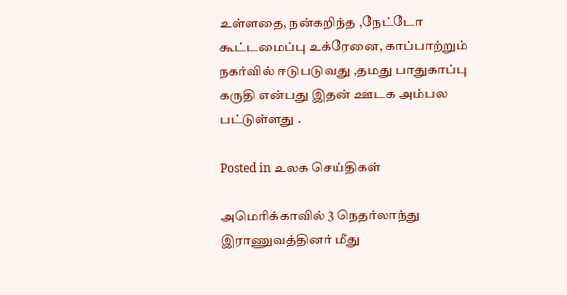உள்ளதை, நன்கறிந்த ,நேட்டோ கூட்டமைப்பு உக்ரேனை, காப்பாற்றும் நகர்வில் ஈடுபடுவது ,தமது பாதுகாப்பு கருதி என்பது இதன் ஊடக அம்பல பட்டுள்ளது .

Posted in உலக செய்திகள்

அமெரிக்காவில் 3 நெதர்லாந்து இராணுவத்தினர் மீது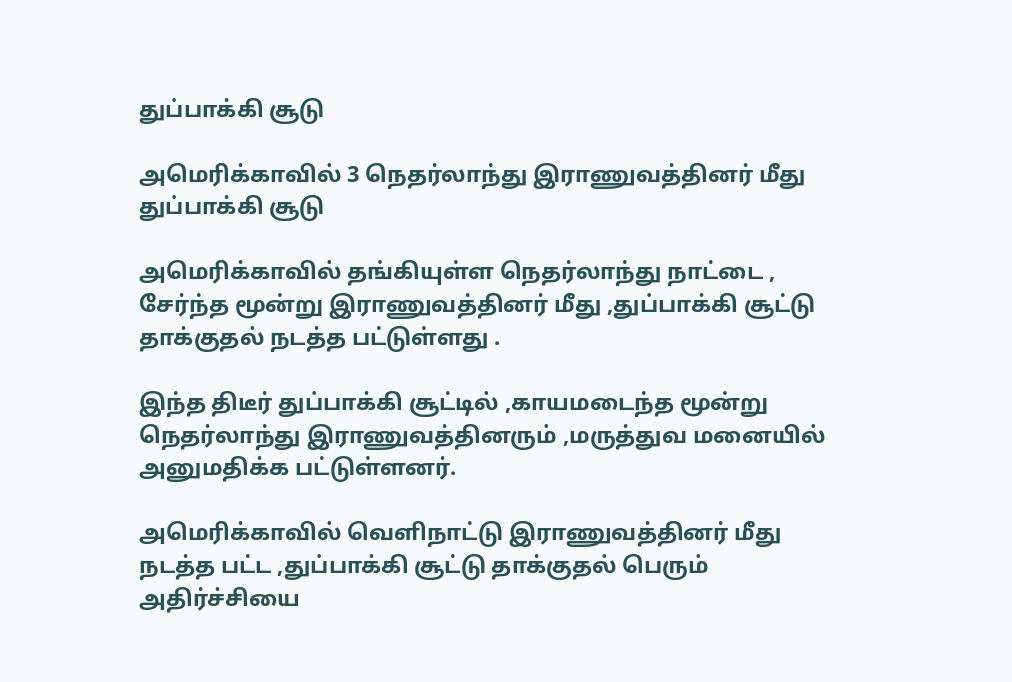துப்பாக்கி சூடு

அமெரிக்காவில் 3 நெதர்லாந்து இராணுவத்தினர் மீது துப்பாக்கி சூடு

அமெரிக்காவில் தங்கியுள்ள நெதர்லாந்து நாட்டை , சேர்ந்த மூன்று இராணுவத்தினர் மீது ,துப்பாக்கி சூட்டு தாக்குதல் நடத்த பட்டுள்ளது .

இந்த திடீர் துப்பாக்கி சூட்டில் ,காயமடைந்த மூன்று நெதர்லாந்து இராணுவத்தினரும் ,மருத்துவ மனையில் அனுமதிக்க பட்டுள்ளனர்.

அமெரிக்காவில் வெளிநாட்டு இராணுவத்தினர் மீது நடத்த பட்ட ,துப்பாக்கி சூட்டு தாக்குதல் பெரும் அதிர்ச்சியை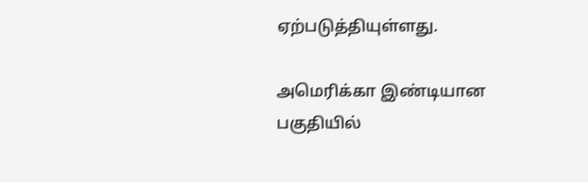ஏற்படுத்தியுள்ளது.

அமெரிக்கா இண்டியான பகுதியில்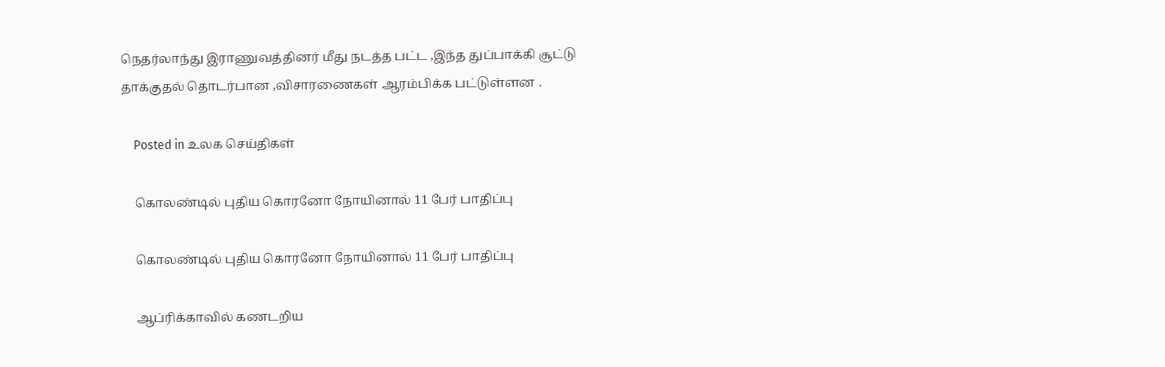நெதர்லாந்து இராணுவத்தினர் மீது நடத்த பட்ட ,இந்த துப்பாக்கி சூட்டு தாக்குதல் தொடர்பான ,விசாரணைகள் ஆரம்பிக்க பட்டுள்ளன .

    Posted in உலக செய்திகள்

    கொலண்டில் புதிய கொரனோ நோயினால் 11 பேர் பாதிப்பு

    கொலண்டில் புதிய கொரனோ நோயினால் 11 பேர் பாதிப்பு

    ஆப்ரிக்காவில் கணடறிய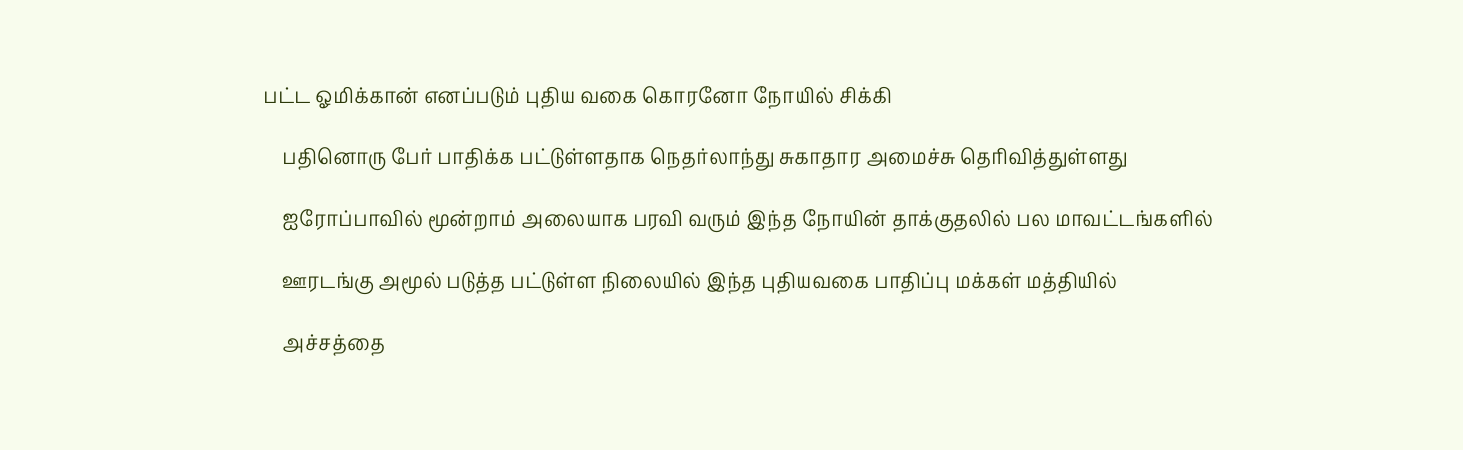பட்ட ஓமிக்கான் எனப்படும் புதிய வகை கொரனோ நோயில் சிக்கி

    பதினொரு பேர் பாதிக்க பட்டுள்ளதாக நெதர்லாந்து சுகாதார அமைச்சு தெரிவித்துள்ளது

    ஐரோப்பாவில் மூன்றாம் அலையாக பரவி வரும் இந்த நோயின் தாக்குதலில் பல மாவட்டங்களில்

    ஊரடங்கு அமூல் படுத்த பட்டுள்ள நிலையில் இந்த புதியவகை பாதிப்பு மக்கள் மத்தியில்

    அச்சத்தை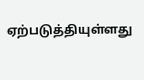ஏற்படுத்தியுள்ளது